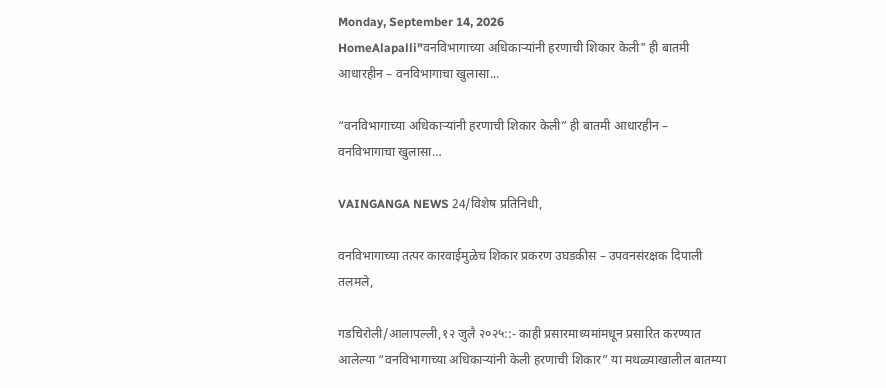Monday, September 14, 2026
HomeAlapalli"वनविभागाच्या अधिकाऱ्यांनी हरणाची शिकार केली" ही बातमी आधारहीन – वनविभागाचा खुलासा...

“वनविभागाच्या अधिकाऱ्यांनी हरणाची शिकार केली” ही बातमी आधारहीन – वनविभागाचा खुलासा…

VAINGANGA NEWS 24/विशेष प्रतिनिधी,

वनविभागाच्या तत्पर कारवाईमुळेच शिकार प्रकरण उघडकीस – उपवनसंरक्षक दिपाली तलमले,

गडचिरोली/आलापल्ली,१२ जुलै २०२५::- काही प्रसारमाध्यमांमधून प्रसारित करण्यात आलेल्या “वनविभागाच्या अधिकाऱ्यांनी केली हरणाची शिकार” या मथळ्याखालील बातम्या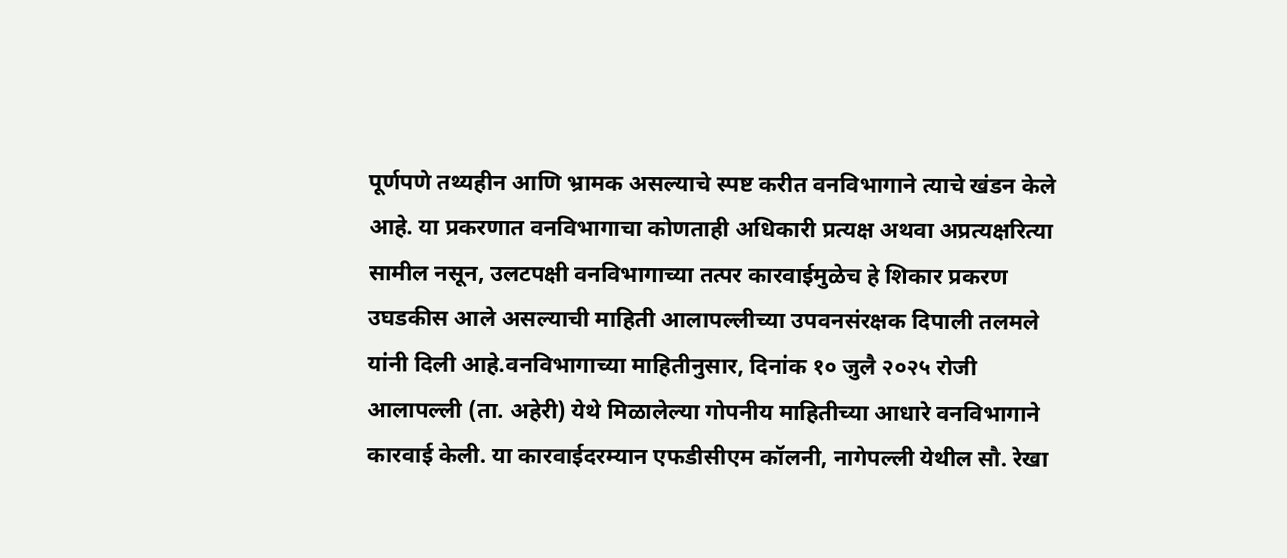पूर्णपणे तथ्यहीन आणि भ्रामक असल्याचे स्पष्ट करीत वनविभागाने त्याचे खंडन केले आहे. या प्रकरणात वनविभागाचा कोणताही अधिकारी प्रत्यक्ष अथवा अप्रत्यक्षरित्या सामील नसून, उलटपक्षी वनविभागाच्या तत्पर कारवाईमुळेच हे शिकार प्रकरण उघडकीस आले असल्याची माहिती आलापल्लीच्या उपवनसंरक्षक दिपाली तलमले यांनी दिली आहे.वनविभागाच्या माहितीनुसार, दिनांक १० जुलै २०२५ रोजी आलापल्ली (ता. अहेरी) येथे मिळालेल्या गोपनीय माहितीच्या आधारे वनविभागाने कारवाई केली. या कारवाईदरम्यान एफडीसीएम कॉलनी, नागेपल्ली येथील सौ. रेखा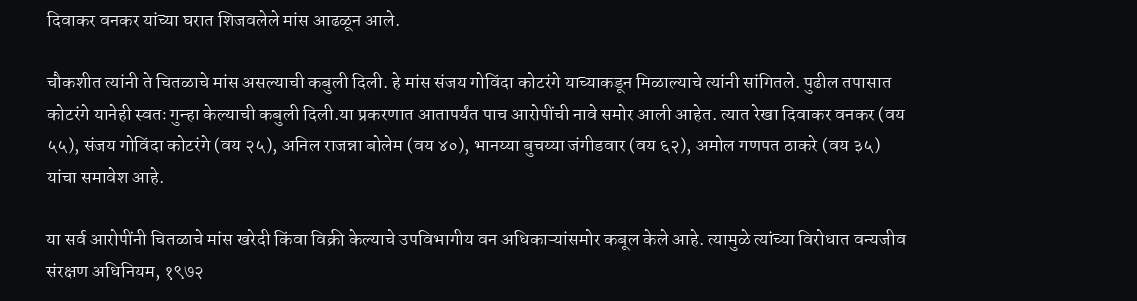दिवाकर वनकर यांच्या घरात शिजवलेले मांस आढळून आले.

चौकशीत त्यांनी ते चितळाचे मांस असल्याची कबुली दिली. हे मांस संजय गोविंदा कोटरंगे याच्याकडून मिळाल्याचे त्यांनी सांगितले. पुढील तपासात कोटरंगे यानेही स्वतः गुन्हा केल्याची कबुली दिली.या प्रकरणात आतापर्यंत पाच आरोपींची नावे समोर आली आहेत. त्यात रेखा दिवाकर वनकर (वय ५५), संजय गोविंदा कोटरंगे (वय २५), अनिल राजन्ना बोलेम (वय ४०), भानय्या बुचय्या जंगीडवार (वय ६२), अमोल गणपत ठाकरे (वय ३५) यांचा समावेश आहे.

या सर्व आरोपींनी चितळाचे मांस खरेदी किंवा विक्री केल्याचे उपविभागीय वन अधिकाऱ्यांसमोर कबूल केले आहे. त्यामुळे त्यांच्या विरोधात वन्यजीव संरक्षण अधिनियम, १९७२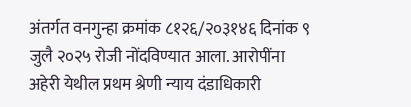अंतर्गत वनगुन्हा क्रमांक ८१२६/२०३१४६ दिनांक ९ जुलै २०२५ रोजी नोंदविण्यात आला. आरोपींना अहेरी येथील प्रथम श्रेणी न्याय दंडाधिकारी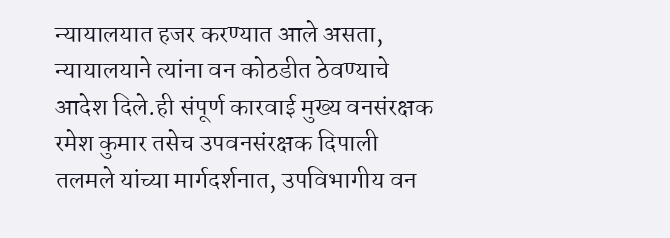न्यायालयात हजर करण्यात आले असता, न्यायालयाने त्यांना वन कोठडीत ठेवण्याचे आदेश दिले.ही संपूर्ण कारवाई मुख्य वनसंरक्षक रमेश कुमार तसेच उपवनसंरक्षक दिपाली तलमले यांच्या मार्गदर्शनात, उपविभागीय वन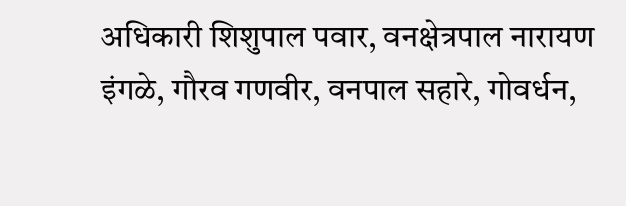अधिकारी शिशुपाल पवार, वनक्षेत्रपाल नारायण इंगळे, गौरव गणवीर, वनपाल सहारे, गोवर्धन,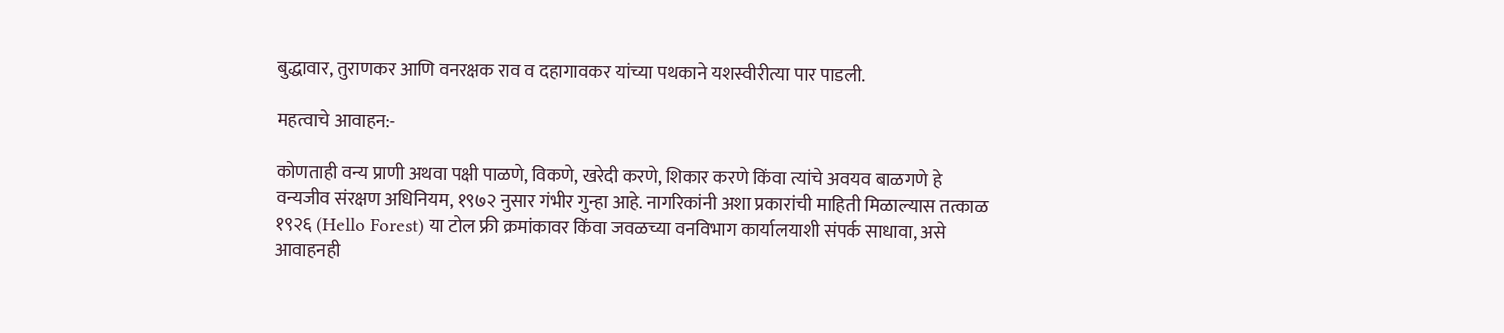बुद्धावार, तुराणकर आणि वनरक्षक राव व दहागावकर यांच्या पथकाने यशस्वीरीत्या पार पाडली.

महत्वाचे आवाहन:-

कोणताही वन्य प्राणी अथवा पक्षी पाळणे, विकणे, खरेदी करणे, शिकार करणे किंवा त्यांचे अवयव बाळगणे हे वन्यजीव संरक्षण अधिनियम, १९७२ नुसार गंभीर गुन्हा आहे. नागरिकांनी अशा प्रकारांची माहिती मिळाल्यास तत्काळ १९२६ (Hello Forest) या टोल फ्री क्रमांकावर किंवा जवळच्या वनविभाग कार्यालयाशी संपर्क साधावा, असे आवाहनही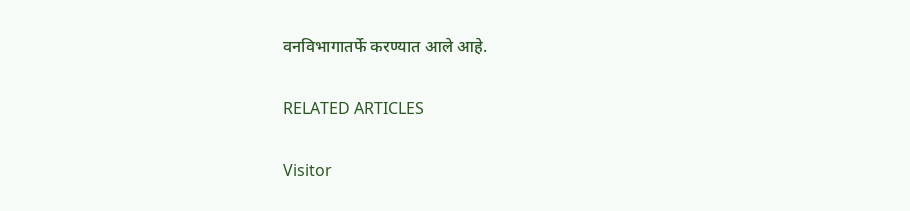वनविभागातर्फे करण्यात आले आहे.

RELATED ARTICLES

Visitor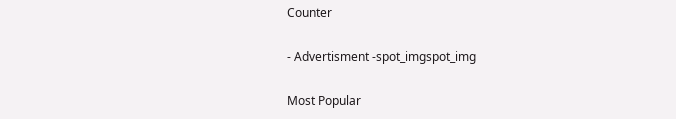Counter

- Advertisment -spot_imgspot_img

Most Popular